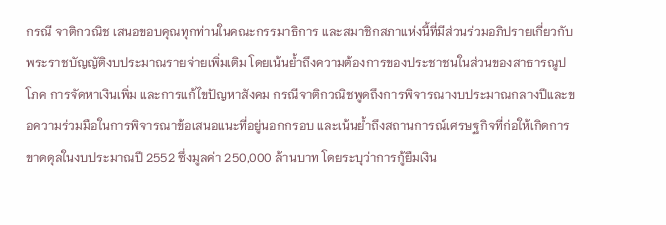กรณี จาติกวณิช เสนอขอบคุณทุกท่านในคณะกรรมาธิการ และสมาชิกสภาแห่งนี้ที่มีส่วนร่วมอภิปรายเกี่ยวกับพระราชบัญญัติงบประมาณรายจ่ายเพิ่มเติม โดยเน้นย้ำถึงความต้องการของประชาชนในส่วนของสาธารณูปโภค การจัดหาเงินเพิ่ม และการแก้ไขปัญหาสังคม กรณีจาติกวณิชพูดถึงการพิจารณางบประมาณกลางปีและขอความร่วมมือในการพิจารณาข้อเสนอแนะที่อยู่นอกกรอบ และเน้นย้ำถึงสถานการณ์เศรษฐกิจที่ก่อให้เกิดการขาดดุลในงบประมาณปี 2552 ซึ่งมูลค่า 250,000 ล้านบาท โดยระบุว่าการกู้ยืมเงิน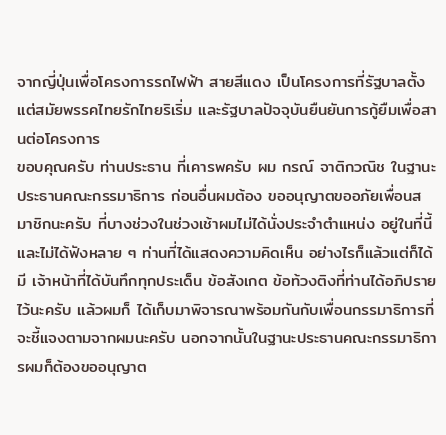จากญี่ปุ่นเพื่อโครงการรถไฟฟ้า สายสีแดง เป็นโครงการที่รัฐบาลตั้งแต่สมัยพรรคไทยรักไทยริเริ่ม และรัฐบาลปัจจุบันยืนยันการกู้ยืมเพื่อสานต่อโครงการ
ขอบคุณครับ ท่านประธาน ที่เคารพครับ ผม กรณ์ จาติกวณิช ในฐานะประธานคณะกรรมาธิการ ก่อนอื่นผมต้อง ขออนุญาตขออภัยเพื่อนสมาชิกนะครับ ที่บางช่วงในช่วงเช้าผมไม่ได้นั่งประจําตําแหน่ง อยู่ในที่นี้ และไม่ได้ฟังหลาย ๆ ท่านที่ได้แสดงความคิดเห็น อย่างไรก็แล้วแต่ก็ได้มี เจ้าหน้าที่ได้บันทึกทุกประเด็น ข้อสังเกต ข้อท้วงติงที่ท่านได้อภิปรายไว้นะครับ แล้วผมก็ ได้เก็บมาพิจารณาพร้อมกันกับเพื่อนกรรมาธิการที่จะชี้แจงตามจากผมนะครับ นอกจากนั้นในฐานะประธานคณะกรรมาธิการผมก็ต้องขออนุญาต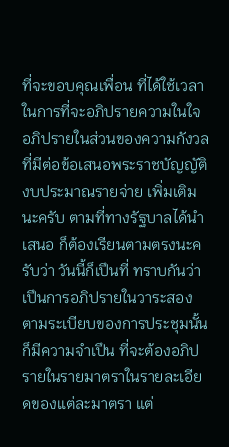ที่จะขอบคุณเพื่อน ที่ได้ใช้เวลาในการที่จะอภิปรายความในใจ อภิปรายในส่วนของความกังวลที่มีต่อข้อเสนอพระราชบัญญัติงบประมาณรายจ่าย เพิ่มเติมนะครับ ตามที่ทางรัฐบาลได้นําเสนอ ก็ต้องเรียนตามตรงนะครับว่า วันนี้ก็เปึนที่ ทราบกันว่าเปึนการอภิปรายในวาระสอง ตามระเบียบของการประชุมนั้นก็มีความจําเปึน ที่จะต้องอภิปรายในรายมาตราในรายละเอียดของแต่ละมาตรา แต่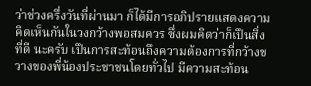ว่าช่วงครึ่งวันที่ผ่านมา ก็ได้มีการอภิปรายแสดงความคิดเห็นกันในวงกว้างพอสมควร ซึ่งผมคิดว่าก็เปึนสิ่งที่ดี นะครับ เปึนการสะท้อนถึงความต้องการที่กว้างขวางของพี่น้องประชาชนโดยทั่วไป มีความสะท้อน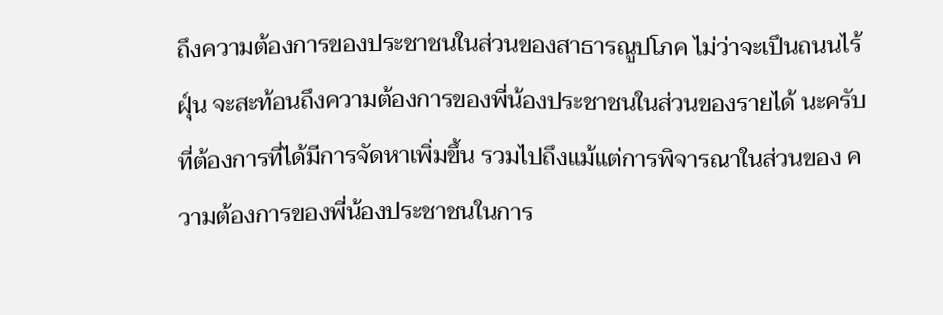ถึงความต้องการของประชาชนในส่วนของสาธารณูปโภค ไม่ว่าจะเปึนถนนไร้ฝุ์น จะสะท้อนถึงความต้องการของพี่น้องประชาชนในส่วนของรายได้ นะครับที่ต้องการที่ได้มีการจัดหาเพิ่มขึ้น รวมไปถึงแม้แต่การพิจารณาในส่วนของ ความต้องการของพี่น้องประชาชนในการ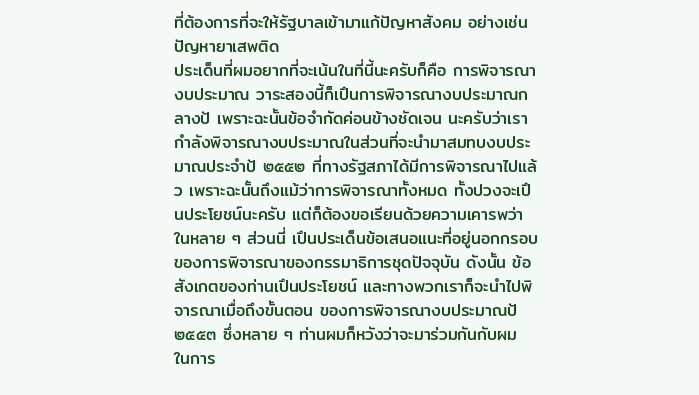ที่ต้องการที่จะให้รัฐบาลเข้ามาแก้ปัญหาสังคม อย่างเช่น ปัญหายาเสพติด
ประเด็นที่ผมอยากที่จะเน้นในที่นี้นะครับก็คือ การพิจารณางบประมาณ วาระสองนี้ก็เปึนการพิจารณางบประมาณกลางป้ เพราะฉะนั้นข้อจํากัดค่อนข้างชัดเจน นะครับว่าเรากําลังพิจารณางบประมาณในส่วนที่จะนํามาสมทบงบประมาณประจําป้ ๒๕๕๒ ที่ทางรัฐสภาได้มีการพิจารณาไปแล้ว เพราะฉะนั้นถึงแม้ว่าการพิจารณาทั้งหมด ทั้งปวงจะเปึนประโยชน์นะครับ แต่ก็ต้องขอเรียนด้วยความเคารพว่า ในหลาย ๆ ส่วนนี่ เปึนประเด็นข้อเสนอแนะที่อยู่นอกกรอบของการพิจารณาของกรรมาธิการชุดปัจจุบัน ดังนั้น ข้อสังเกตของท่านเปึนประโยชน์ และทางพวกเราก็จะนําไปพิจารณาเมื่อถึงขั้นตอน ของการพิจารณางบประมาณป้ ๒๕๕๓ ซึ่งหลาย ๆ ท่านผมก็หวังว่าจะมาร่วมกันกับผม ในการ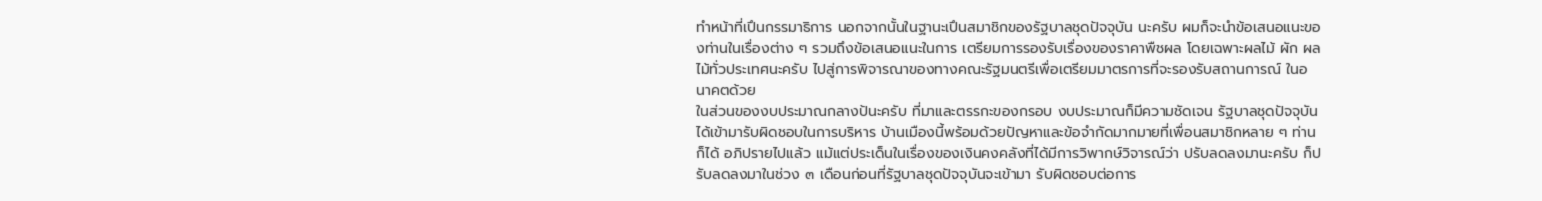ทําหน้าที่เปึนกรรมาธิการ นอกจากนั้นในฐานะเปึนสมาชิกของรัฐบาลชุดปัจจุบัน นะครับ ผมก็จะนําข้อเสนอแนะของท่านในเรื่องต่าง ๆ รวมถึงข้อเสนอแนะในการ เตรียมการรองรับเรื่องของราคาพืชผล โดยเฉพาะผลไม้ ผัก ผลไม้ทั่วประเทศนะครับ ไปสู่การพิจารณาของทางคณะรัฐมนตรีเพื่อเตรียมมาตรการที่จะรองรับสถานการณ์ ในอนาคตด้วย
ในส่วนของงบประมาณกลางป้นะครับ ที่มาและตรรกะของกรอบ งบประมาณก็มีความชัดเจน รัฐบาลชุดปัจจุบันได้เข้ามารับผิดชอบในการบริหาร บ้านเมืองนี้พร้อมด้วยปัญหาและข้อจํากัดมากมายที่เพื่อนสมาชิกหลาย ๆ ท่านก็ได้ อภิปรายไปแล้ว แม้แต่ประเด็นในเรื่องของเงินคงคลังที่ได้มีการวิพากษ์วิจารณ์ว่า ปรับลดลงมานะครับ ก็ปรับลดลงมาในช่วง ๓ เดือนก่อนที่รัฐบาลชุดปัจจุบันจะเข้ามา รับผิดชอบต่อการ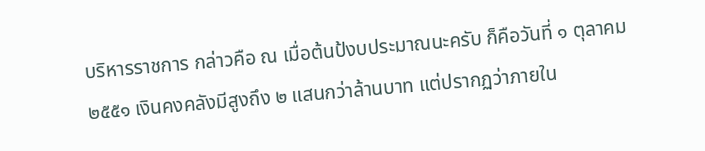บริหารราชการ กล่าวคือ ณ เมื่อต้นป้งบประมาณนะครับ ก็คือวันที่ ๑ ตุลาคม ๒๕๕๑ เงินคงคลังมีสูงถึง ๒ แสนกว่าล้านบาท แต่ปรากฏว่าภายใน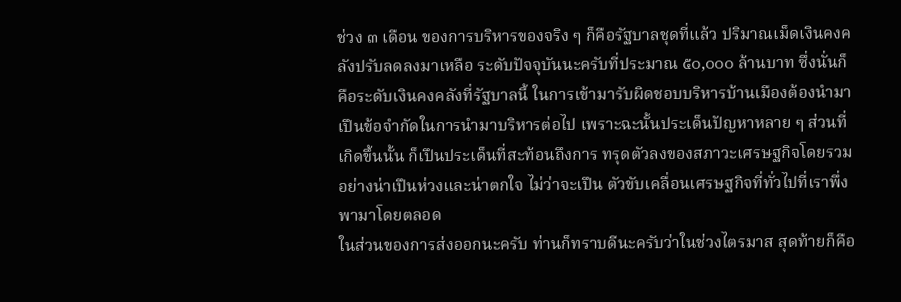ช่วง ๓ เดือน ของการบริหารของจริง ๆ ก็คือรัฐบาลชุดที่แล้ว ปริมาณเม็ดเงินคงคลังปรับลดลงมาเหลือ ระดับปัจจุบันนะครับที่ประมาณ ๕๐,๐๐๐ ล้านบาท ซึ่งนั่นก็คือระดับเงินคงคลังที่รัฐบาลนี้ ในการเข้ามารับผิดชอบบริหารบ้านเมืองต้องนํามาเปึนข้อจํากัดในการนํามาบริหารต่อไป เพราะฉะนั้นประเด็นปัญหาหลาย ๆ ส่วนที่เกิดขึ้นนั้น ก็เปึนประเด็นที่สะท้อนถึงการ ทรุดตัวลงของสภาวะเศรษฐกิจโดยรวมอย่างน่าเปึนห่วงและน่าตกใจ ไม่ว่าจะเปึน ตัวขับเคลื่อนเศรษฐกิจที่ทั่วไปที่เราพึ่งพามาโดยตลอด
ในส่วนของการส่งออกนะครับ ท่านก็ทราบดีนะครับว่าในช่วงไตรมาส สุดท้ายก็คือ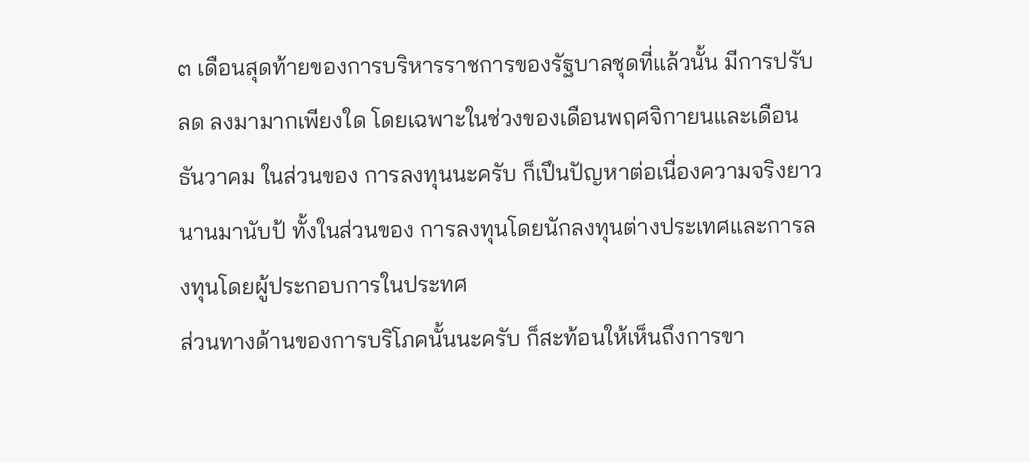๓ เดือนสุดท้ายของการบริหารราชการของรัฐบาลชุดที่แล้วนั้น มีการปรับลด ลงมามากเพียงใด โดยเฉพาะในช่วงของเดือนพฤศจิกายนและเดือนธันวาคม ในส่วนของ การลงทุนนะครับ ก็เปึนปัญหาต่อเนื่องความจริงยาวนานมานับป้ ทั้งในส่วนของ การลงทุนโดยนักลงทุนต่างประเทศและการลงทุนโดยผู้ประกอบการในประทศ
ส่วนทางด้านของการบริโภคนั้นนะครับ ก็สะท้อนให้เห็นถึงการขา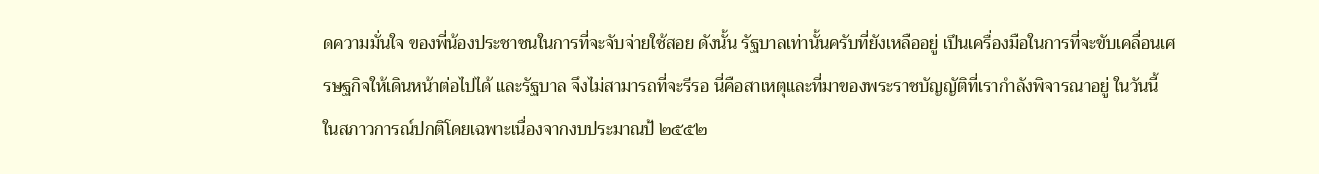ดความมั่นใจ ของพี่น้องประชาชนในการที่จะจับจ่ายใช้สอย ดังนั้น รัฐบาลเท่านั้นครับที่ยังเหลืออยู่ เปึนเครื่องมือในการที่จะขับเคลื่อนเศรษฐกิจให้เดินหน้าต่อไปได้ และรัฐบาล จึงไม่สามารถที่จะรีรอ นี่คือสาเหตุและที่มาของพระราชบัญญัติที่เรากําลังพิจารณาอยู่ ในวันนี้
ในสภาวการณ์ปกติโดยเฉพาะเนื่องจากงบประมาณป้ ๒๕๕๒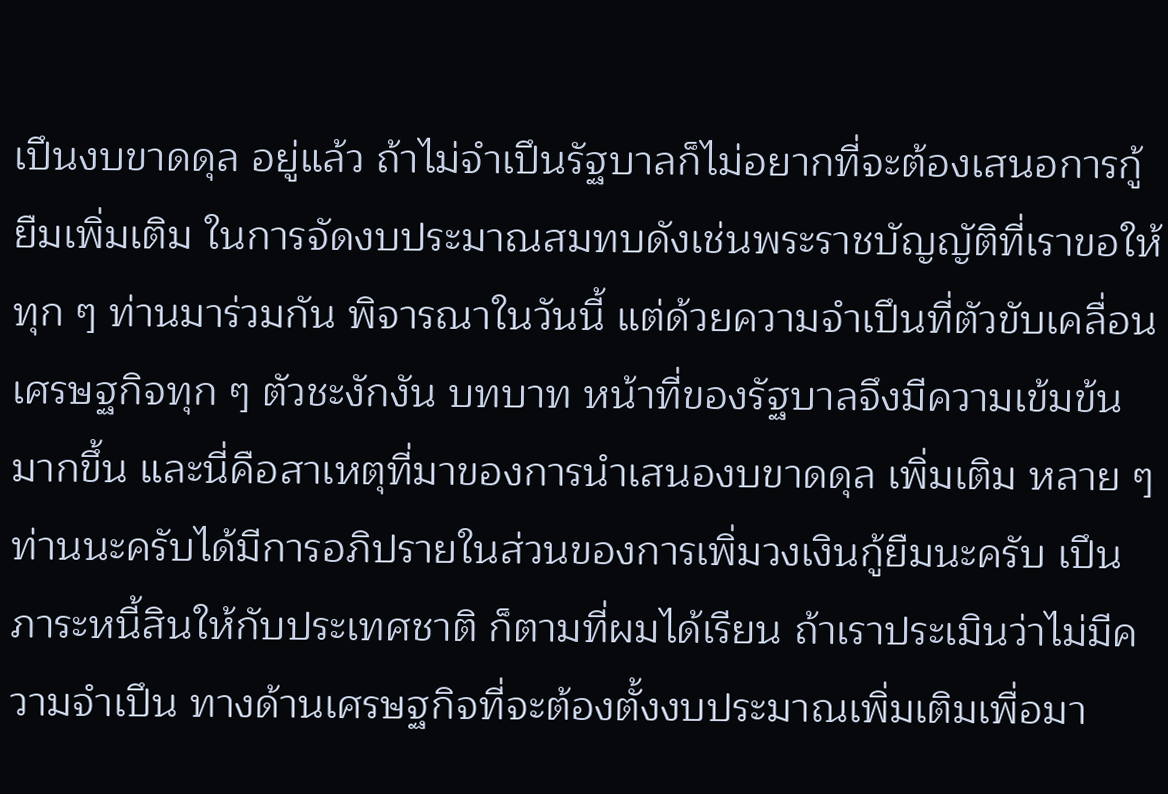เปึนงบขาดดุล อยู่แล้ว ถ้าไม่จําเปึนรัฐบาลก็ไม่อยากที่จะต้องเสนอการกู้ยืมเพิ่มเติม ในการจัดงบประมาณสมทบดังเช่นพระราชบัญญัติที่เราขอให้ทุก ๆ ท่านมาร่วมกัน พิจารณาในวันนี้ แต่ด้วยความจําเปึนที่ตัวขับเคลื่อนเศรษฐกิจทุก ๆ ตัวชะงักงัน บทบาท หน้าที่ของรัฐบาลจึงมีความเข้มข้นมากขึ้น และนี่คือสาเหตุที่มาของการนําเสนองบขาดดุล เพิ่มเติม หลาย ๆ ท่านนะครับได้มีการอภิปรายในส่วนของการเพิ่มวงเงินกู้ยืมนะครับ เปึนภาระหนี้สินให้กับประเทศชาติ ก็ตามที่ผมได้เรียน ถ้าเราประเมินว่าไม่มีความจําเปึน ทางด้านเศรษฐกิจที่จะต้องตั้งงบประมาณเพิ่มเติมเพื่อมา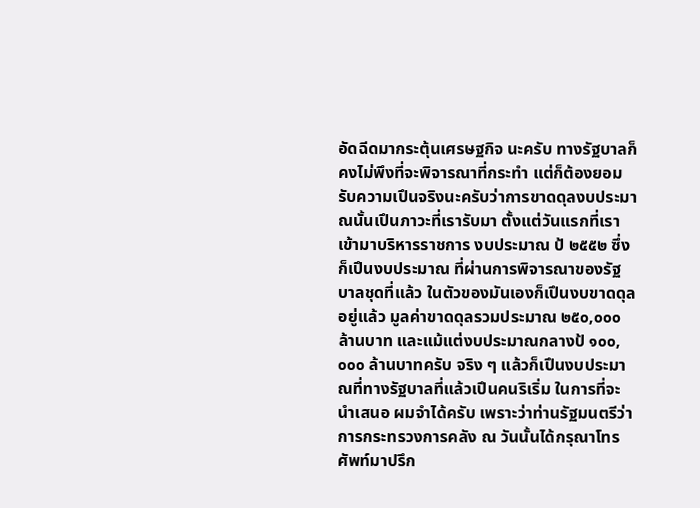อัดฉีดมากระตุ้นเศรษฐกิจ นะครับ ทางรัฐบาลก็คงไม่พึงที่จะพิจารณาที่กระทํา แต่ก็ต้องยอมรับความเปึนจริงนะครับว่าการขาดดุลงบประมาณนั้นเปึนภาวะที่เรารับมา ตั้งแต่วันแรกที่เราเข้ามาบริหารราชการ งบประมาณ ป้ ๒๕๕๒ ซึ่งก็เปึนงบประมาณ ที่ผ่านการพิจารณาของรัฐบาลชุดที่แล้ว ในตัวของมันเองก็เปึนงบขาดดุลอยู่แล้ว มูลค่าขาดดุลรวมประมาณ ๒๕๐,๐๐๐ ล้านบาท และแม้แต่งบประมาณกลางป้ ๑๐๐,๐๐๐ ล้านบาทครับ จริง ๆ แล้วก็เปึนงบประมาณที่ทางรัฐบาลที่แล้วเปึนคนริเริ่ม ในการที่จะนําเสนอ ผมจําได้ครับ เพราะว่าท่านรัฐมนตรีว่าการกระทรวงการคลัง ณ วันนั้นได้กรุณาโทรศัพท์มาปรึก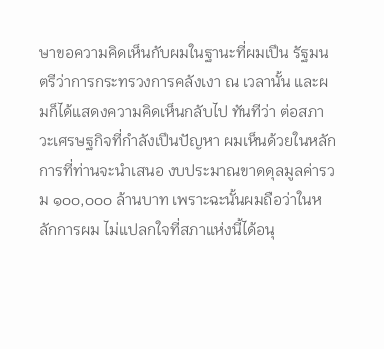ษาขอความคิดเห็นกับผมในฐานะที่ผมเปึน รัฐมนตรีว่าการกระทรวงการคลังเงา ณ เวลานั้น และผมก็ได้แสดงความคิดเห็นกลับไป ทันทีว่า ต่อสภาวะเศรษฐกิจที่กําลังเปึนปัญหา ผมเห็นด้วยในหลักการที่ท่านจะนําเสนอ งบประมาณขาดดุลมูลค่ารวม ๑๐๐,๐๐๐ ล้านบาท เพราะฉะนั้นผมถือว่าในหลักการผม ไม่แปลกใจที่สภาแห่งนี้ได้อนุ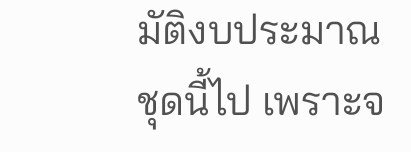มัติงบประมาณชุดนี้ไป เพราะจ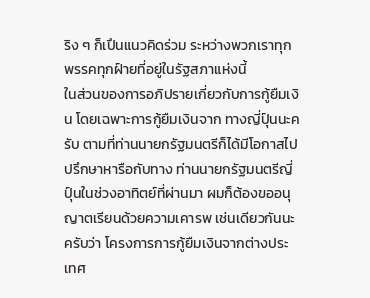ริง ๆ ก็เปึนแนวคิดร่วม ระหว่างพวกเราทุกพรรคทุกฝ์ายที่อยู่ในรัฐสภาแห่งนี้
ในส่วนของการอภิปรายเกี่ยวกับการกู้ยืมเงิน โดยเฉพาะการกู้ยืมเงินจาก ทางญี่ปุ์นนะครับ ตามที่ท่านนายกรัฐมนตรีก็ได้มีโอกาสไปปรึกษาหารือกับทาง ท่านนายกรัฐมนตรีญี่ปุ์นในช่วงอาทิตย์ที่ผ่านมา ผมก็ต้องขออนุญาตเรียนด้วยความเคารพ เช่นเดียวกันนะครับว่า โครงการการกู้ยืมเงินจากต่างประเทศ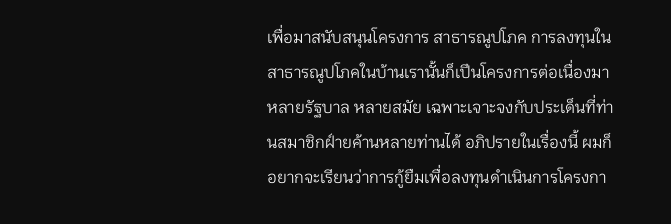เพื่อมาสนับสนุนโครงการ สาธารณูปโภค การลงทุนในสาธารณูปโภคในบ้านเรานั้นก็เปึนโครงการต่อเนื่องมา หลายรัฐบาล หลายสมัย เฉพาะเจาะจงกับประเด็นที่ท่านสมาชิกฝ์ายค้านหลายท่านได้ อภิปรายในเรื่องนี้ ผมก็อยากจะเรียนว่าการกู้ยืมเพื่อลงทุนดําเนินการโครงกา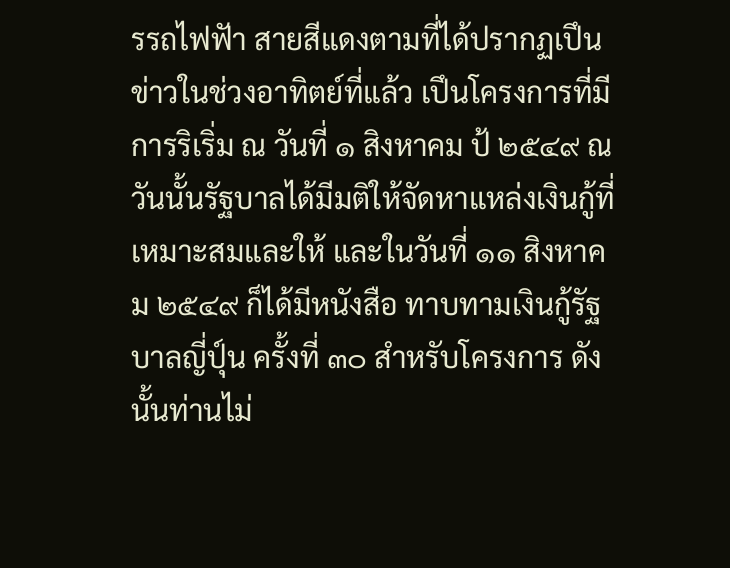รรถไฟฟัา สายสีแดงตามที่ได้ปรากฏเปึนข่าวในช่วงอาทิตย์ที่แล้ว เปึนโครงการที่มีการริเริ่ม ณ วันที่ ๑ สิงหาคม ป้ ๒๕๔๙ ณ วันนั้นรัฐบาลได้มีมติให้จัดหาแหล่งเงินกู้ที่เหมาะสมและให้ และในวันที่ ๑๑ สิงหาคม ๒๕๔๙ ก็ได้มีหนังสือ ทาบทามเงินกู้รัฐบาลญี่ปุ์น ครั้งที่ ๓๐ สําหรับโครงการ ดังนั้นท่านไม่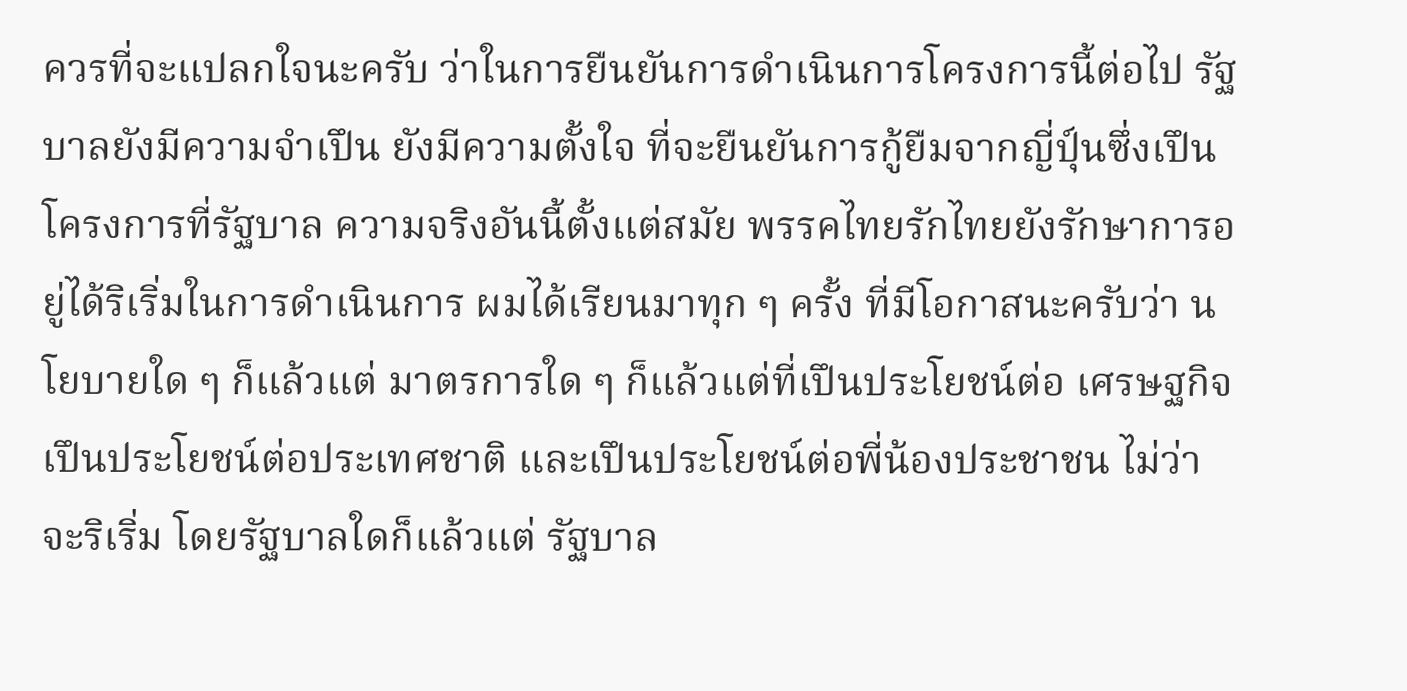ควรที่จะแปลกใจนะครับ ว่าในการยืนยันการดําเนินการโครงการนี้ต่อไป รัฐบาลยังมีความจําเปึน ยังมีความตั้งใจ ที่จะยืนยันการกู้ยืมจากญี่ปุ์นซึ่งเปึนโครงการที่รัฐบาล ความจริงอันนี้ตั้งแต่สมัย พรรคไทยรักไทยยังรักษาการอยู่ได้ริเริ่มในการดําเนินการ ผมได้เรียนมาทุก ๆ ครั้ง ที่มีโอกาสนะครับว่า นโยบายใด ๆ ก็แล้วแต่ มาตรการใด ๆ ก็แล้วแต่ที่เปึนประโยชน์ต่อ เศรษฐกิจ เปึนประโยชน์ต่อประเทศชาติ และเปึนประโยชน์ต่อพี่น้องประชาชน ไม่ว่าจะริเริ่ม โดยรัฐบาลใดก็แล้วแต่ รัฐบาล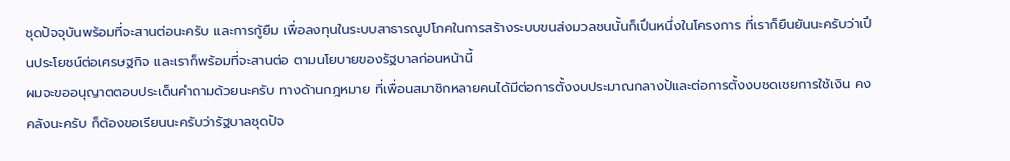ชุดปัจจุบันพร้อมที่จะสานต่อนะครับ และการกู้ยืม เพื่อลงทุนในระบบสาธารณูปโภคในการสร้างระบบขนส่งมวลชนนั้นก็เปึนหนึ่งในโครงการ ที่เราก็ยืนยันนะครับว่าเปึนประโยชน์ต่อเศรษฐกิจ และเราก็พร้อมที่จะสานต่อ ตามนโยบายของรัฐบาลก่อนหน้านี้
ผมจะขออนุญาตตอบประเด็นคําถามด้วยนะครับ ทางด้านกฎหมาย ที่เพื่อนสมาชิกหลายคนได้มีต่อการตั้งงบประมาณกลางป้และต่อการตั้งงบชดเชยการใช้เงิน คงคลังนะครับ ก็ต้องขอเรียนนะครับว่ารัฐบาลชุดปัจ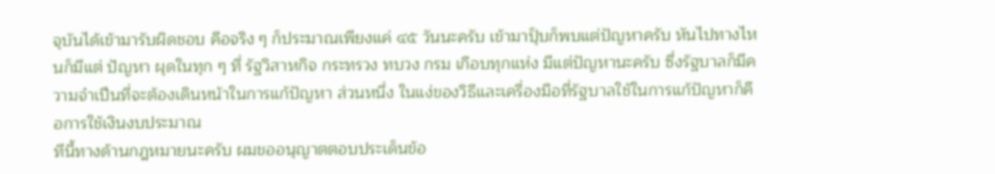จุบันได้เข้ามารับผิดชอบ คือจริง ๆ ก็ประมาณเพียงแค่ ๔๕ วันนะครับ เข้ามาปุ็บก็พบแต่ปัญหาครับ หันไปทางไหนก็มีแต่ ปัญหา ผุดในทุก ๆ ที่ รัฐวิสาหกิจ กระทรวง ทบวง กรม เกือบทุกแห่ง มีแต่ปัญหานะครับ ซึ่งรัฐบาลก็มีความจําเปึนที่จะต้องเดินหน้าในการแก้ปัญหา ส่วนหนึ่ง ในแง่ของวิธีและเครื่องมือที่รัฐบาลใช้ในการแก้ปัญหาก็คือการใช้เงินงบประมาณ
ทีนี้ทางด้านกฎหมายนะครับ ผมขออนุญาตตอบประเด็นข้อ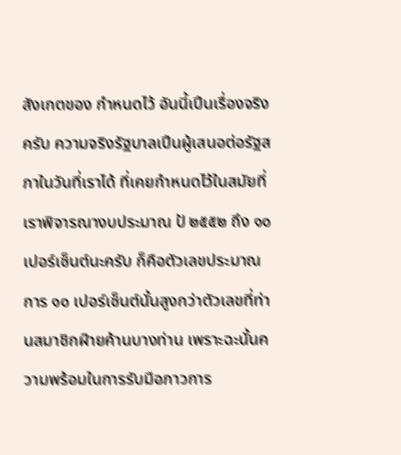สังเกตของ กําหนดไว้ อันนี้เปึนเรื่องจริงครับ ความจริงรัฐบาลเปึนผู้เสนอต่อรัฐสภาในวันที่เราได้ ที่เคยกําหนดไว้ในสมัยที่เราพิจารณางบประมาณ ป้ ๒๕๕๒ ถึง ๑๐ เปอร์เซ็นต์นะครับ ก็คือตัวเลขประมาณการ ๑๐ เปอร์เซ็นต์นั้นสูงกว่าตัวเลขที่ท่านสมาชิกฝ์ายค้านบางท่าน เพราะฉะนั้นความพร้อมในการรับมือภาวการ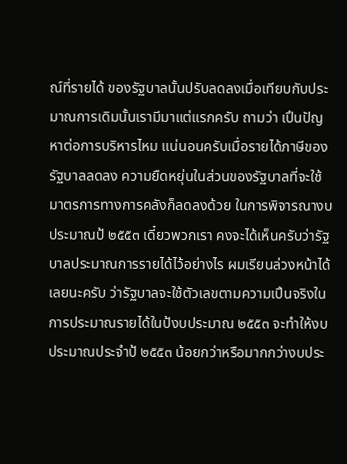ณ์ที่รายได้ ของรัฐบาลนั้นปรับลดลงเมื่อเทียบกับประมาณการเดิมนั้นเรามีมาแต่แรกครับ ถามว่า เปึนปัญหาต่อการบริหารไหม แน่นอนครับเมื่อรายได้ภาษีของรัฐบาลลดลง ความยืดหยุ่นในส่วนของรัฐบาลที่จะใช้ มาตรการทางการคลังก็ลดลงด้วย ในการพิจารณางบประมาณป้ ๒๕๕๓ เดี๋ยวพวกเรา คงจะได้เห็นครับว่ารัฐบาลประมาณการรายได้ไว้อย่างไร ผมเรียนล่วงหน้าได้เลยนะครับ ว่ารัฐบาลจะใช้ตัวเลขตามความเปึนจริงในการประมาณรายได้ในป้งบประมาณ ๒๕๕๓ จะทําให้งบประมาณประจําป้ ๒๕๕๓ น้อยกว่าหรือมากกว่างบประ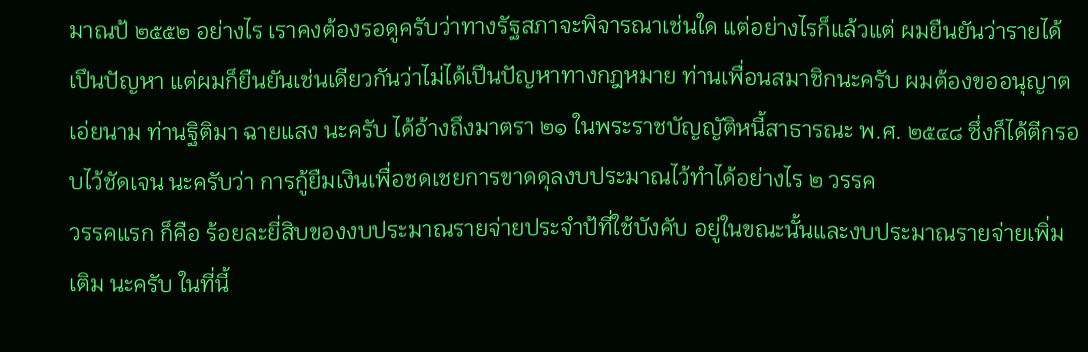มาณป้ ๒๕๕๒ อย่างไร เราคงต้องรอดูครับว่าทางรัฐสภาจะพิจารณาเช่นใด แต่อย่างไรก็แล้วแต่ ผมยืนยันว่ารายได้เปึนปัญหา แต่ผมก็ยืนยันเช่นเดียวกันว่าไม่ได้เปึนปัญหาทางกฎหมาย ท่านเพื่อนสมาชิกนะครับ ผมต้องขออนุญาตเอ่ยนาม ท่านฐิติมา ฉายแสง นะครับ ได้อ้างถึงมาตรา ๒๑ ในพระราชบัญญัติหนี้สาธารณะ พ.ศ. ๒๕๔๘ ซึ่งก็ได้ตีกรอบไว้ชัดเจน นะครับว่า การกู้ยืมเงินเพื่อชดเชยการขาดดุลงบประมาณไว้ทําได้อย่างไร ๒ วรรค
วรรคแรก ก็คือ ร้อยละยี่สิบของงบประมาณรายจ่ายประจําป้ที่ใช้บังคับ อยู่ในขณะนั้นและงบประมาณรายจ่ายเพิ่มเติม นะครับ ในที่นี้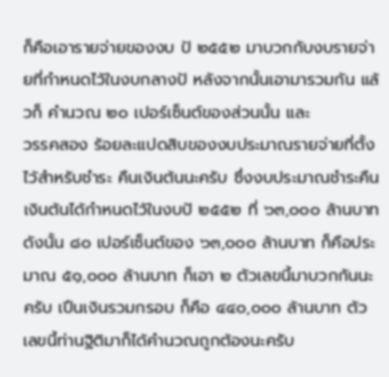ก็คือเอารายจ่ายของงบ ป้ ๒๕๕๒ มาบวกกับงบรายจ่ายที่กําหนดไว้ในงบกลางป้ หลังจากนั้นเอามารวมกัน แล้วก็ คํานวณ ๒๐ เปอร์เซ็นต์ของส่วนนั้น และ
วรรคสอง ร้อยละแปดสิบของงบประมาณรายจ่ายที่ตั้งไว้สําหรับชําระ คืนเงินต้นนะครับ ซึ่งงบประมาณชําระคืนเงินต้นได้กําหนดไว้ในงบป้ ๒๕๕๒ ที่ ๖๓,๐๐๐ ล้านบาท ดังนั้น ๘๐ เปอร์เซ็นต์ของ ๖๓,๐๐๐ ล้านบาท ก็คือประมาณ ๕๑,๐๐๐ ล้านบาท ก็เอา ๒ ตัวเลขนี้มาบวกกันนะครับ เปึนเงินรวมกรอบ ก็คือ ๔๔๐,๐๐๐ ล้านบาท ตัวเลขนี้ท่านฐิติมาก็ได้คํานวณถูกต้องนะครับ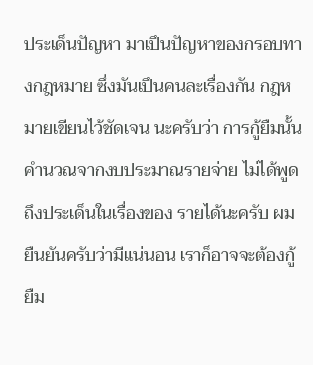ประเด็นปัญหา มาเปึนปัญหาของกรอบทางกฎหมาย ซึ่งมันเปึนคนละเรื่องกัน กฎหมายเขียนไว้ชัดเจน นะครับว่า การกู้ยืมนั้นคํานวณจากงบประมาณรายจ่าย ไม่ได้พูดถึงประเด็นในเรื่องของ รายได้นะครับ ผมยืนยันครับว่ามีแน่นอน เราก็อาจจะต้องกู้ยืม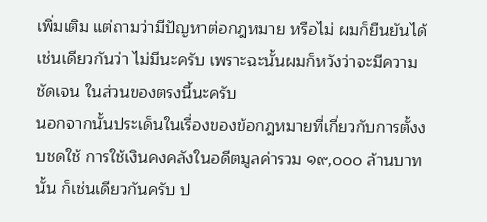เพิ่มเติม แต่ถามว่ามีปัญหาต่อกฎหมาย หรือไม่ ผมก็ยืนยันได้เช่นเดียวกันว่า ไม่มีนะครับ เพราะฉะนั้นผมก็หวังว่าจะมีความชัดเจน ในส่วนของตรงนี้นะครับ
นอกจากนั้นประเด็นในเรื่องของข้อกฎหมายที่เกี่ยวกับการตั้งงบชดใช้ การใช้เงินคงคลังในอดีตมูลค่ารวม ๑๙,๐๐๐ ล้านบาทนั้น ก็เช่นเดียวกันครับ ป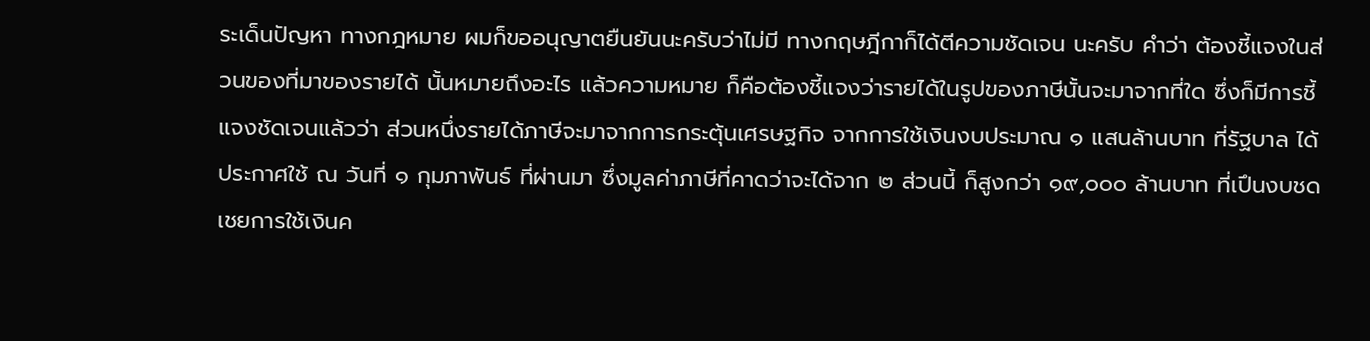ระเด็นปัญหา ทางกฎหมาย ผมก็ขออนุญาตยืนยันนะครับว่าไม่มี ทางกฤษฎีกาก็ได้ตีความชัดเจน นะครับ คําว่า ต้องชี้แจงในส่วนของที่มาของรายได้ นั้นหมายถึงอะไร แล้วความหมาย ก็คือต้องชี้แจงว่ารายได้ในรูปของภาษีนั้นจะมาจากที่ใด ซึ่งก็มีการชี้แจงชัดเจนแล้วว่า ส่วนหนึ่งรายได้ภาษีจะมาจากการกระตุ้นเศรษฐกิจ จากการใช้เงินงบประมาณ ๑ แสนล้านบาท ที่รัฐบาล ได้ประกาศใช้ ณ วันที่ ๑ กุมภาพันธ์ ที่ผ่านมา ซึ่งมูลค่าภาษีที่คาดว่าจะได้จาก ๒ ส่วนนี้ ก็สูงกว่า ๑๙,๐๐๐ ล้านบาท ที่เปึนงบชดเชยการใช้เงินค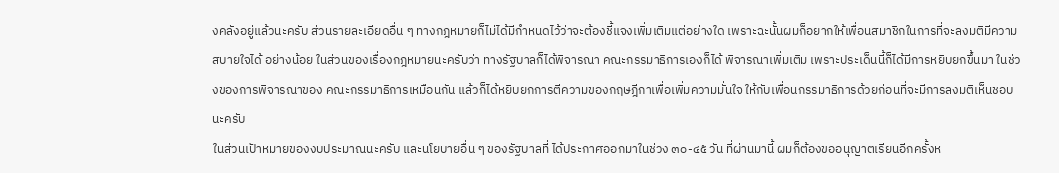งคลังอยู่แล้วนะครับ ส่วนรายละเอียดอื่น ๆ ทางกฎหมายก็ไม่ได้มีกําหนดไว้ว่าจะต้องชี้แจงเพิ่มเติมแต่อย่างใด เพราะฉะนั้นผมก็อยากให้เพื่อนสมาชิกในการที่จะลงมติมีความสบายใจได้ อย่างน้อย ในส่วนของเรื่องกฎหมายนะครับว่า ทางรัฐบาลก็ได้พิจารณา คณะกรรมาธิการเองก็ได้ พิจารณาเพิ่มเติม เพราะประเด็นนี้ก็ได้มีการหยิบยกขึ้นมา ในช่วงของการพิจารณาของ คณะกรรมาธิการเหมือนกัน แล้วก็ได้หยิบยกการตีความของกฤษฎีกาเพื่อเพิ่มความมั่นใจ ให้กับเพื่อนกรรมาธิการด้วยก่อนที่จะมีการลงมติเห็นชอบนะครับ
ในส่วนเปัาหมายของงบประมาณนะครับ และนโยบายอื่น ๆ ของรัฐบาลที่ ได้ประกาศออกมาในช่วง ๓๐-๔๕ วัน ที่ผ่านมานี้ ผมก็ต้องขออนุญาตเรียนอีกครั้งห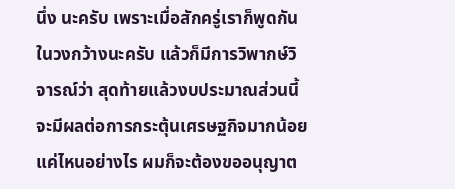นึ่ง นะครับ เพราะเมื่อสักครู่เราก็พูดกันในวงกว้างนะครับ แล้วก็มีการวิพากษ์วิจารณ์ว่า สุดท้ายแล้วงบประมาณส่วนนี้จะมีผลต่อการกระตุ้นเศรษฐกิจมากน้อยแค่ไหนอย่างไร ผมก็จะต้องขออนุญาต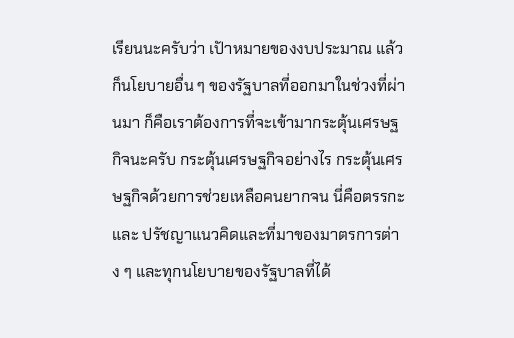เรียนนะครับว่า เปัาหมายของงบประมาณ แล้วก็นโยบายอื่น ๆ ของรัฐบาลที่ออกมาในช่วงที่ผ่านมา ก็คือเราต้องการที่จะเข้ามากระตุ้นเศรษฐกิจนะครับ กระตุ้นเศรษฐกิจอย่างไร กระตุ้นเศรษฐกิจด้วยการช่วยเหลือคนยากจน นี่คือตรรกะและ ปรัชญาแนวคิดและที่มาของมาตรการต่าง ๆ และทุกนโยบายของรัฐบาลที่ได้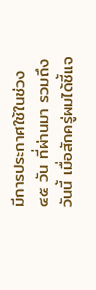มีการประกาศใช้ในช่วง ๔๕ วัน ที่ผ่านมา รวมถึงวันนี้ เมื่อสักครู่ผมได้ชี้แจ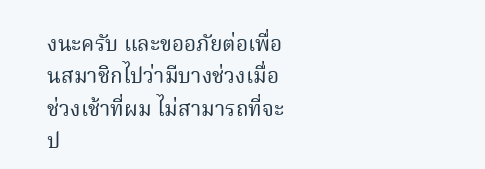งนะครับ และขออภัยต่อเพื่อนสมาชิกไปว่ามีบางช่วงเมื่อช่วงเช้าที่ผม ไม่สามารถที่จะป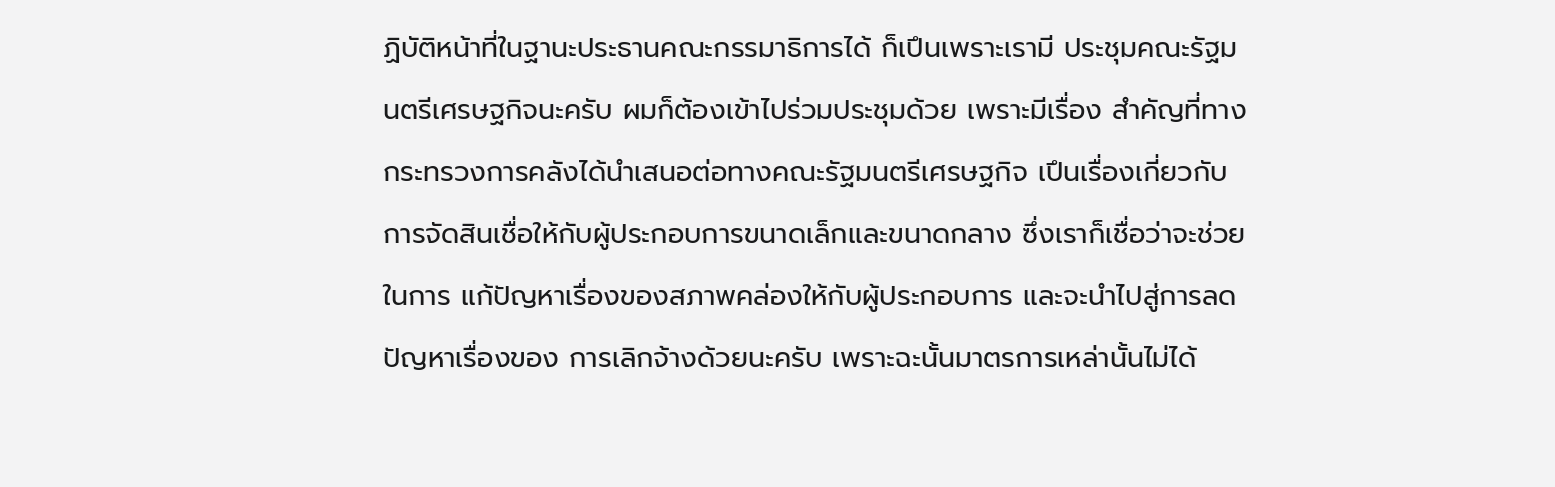ฏิบัติหน้าที่ในฐานะประธานคณะกรรมาธิการได้ ก็เปึนเพราะเรามี ประชุมคณะรัฐมนตรีเศรษฐกิจนะครับ ผมก็ต้องเข้าไปร่วมประชุมด้วย เพราะมีเรื่อง สําคัญที่ทางกระทรวงการคลังได้นําเสนอต่อทางคณะรัฐมนตรีเศรษฐกิจ เปึนเรื่องเกี่ยวกับ การจัดสินเชื่อให้กับผู้ประกอบการขนาดเล็กและขนาดกลาง ซึ่งเราก็เชื่อว่าจะช่วยในการ แก้ปัญหาเรื่องของสภาพคล่องให้กับผู้ประกอบการ และจะนําไปสู่การลดปัญหาเรื่องของ การเลิกจ้างด้วยนะครับ เพราะฉะนั้นมาตรการเหล่านั้นไม่ได้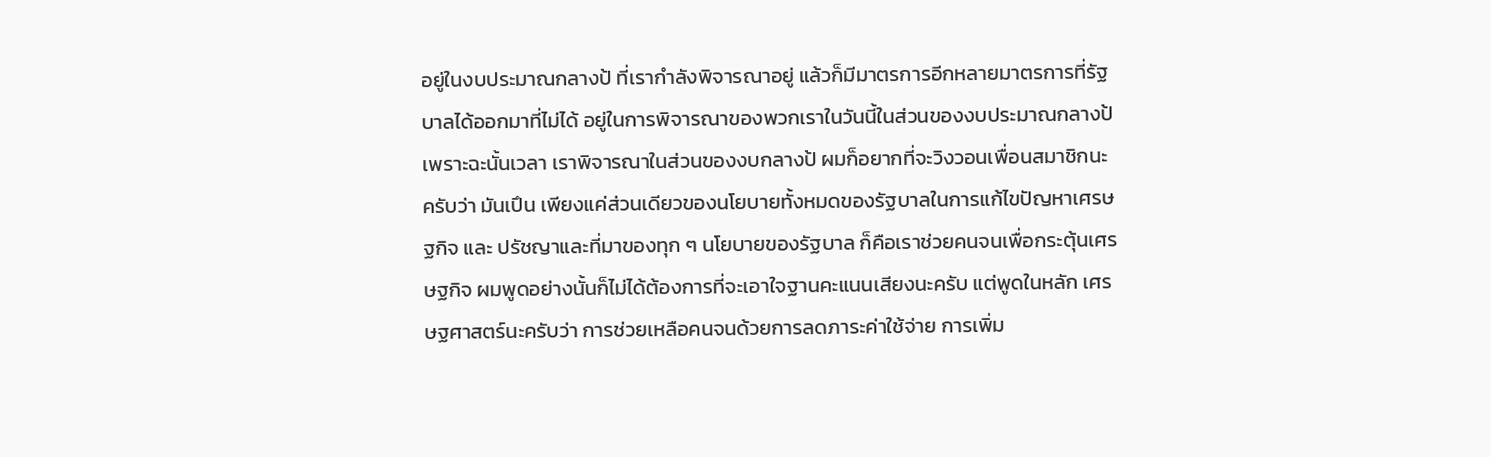อยู่ในงบประมาณกลางป้ ที่เรากําลังพิจารณาอยู่ แล้วก็มีมาตรการอีกหลายมาตรการที่รัฐบาลได้ออกมาที่ไม่ได้ อยู่ในการพิจารณาของพวกเราในวันนี้ในส่วนของงบประมาณกลางป้ เพราะฉะนั้นเวลา เราพิจารณาในส่วนของงบกลางป้ ผมก็อยากที่จะวิงวอนเพื่อนสมาชิกนะครับว่า มันเปึน เพียงแค่ส่วนเดียวของนโยบายทั้งหมดของรัฐบาลในการแก้ไขปัญหาเศรษฐกิจ และ ปรัชญาและที่มาของทุก ๆ นโยบายของรัฐบาล ก็คือเราช่วยคนจนเพื่อกระตุ้นเศรษฐกิจ ผมพูดอย่างนั้นก็ไม่ได้ต้องการที่จะเอาใจฐานคะแนนเสียงนะครับ แต่พูดในหลัก เศรษฐศาสตร์นะครับว่า การช่วยเหลือคนจนด้วยการลดภาระค่าใช้จ่าย การเพิ่ม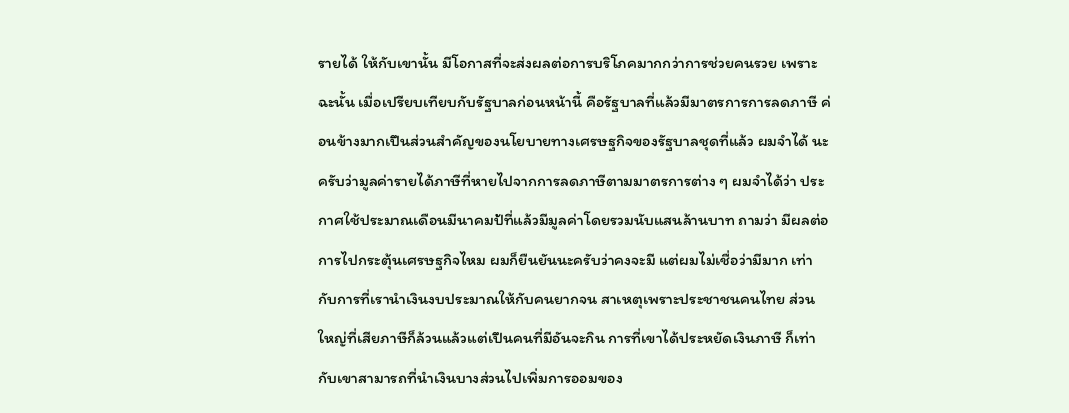รายได้ ให้กับเขานั้น มีโอกาสที่จะส่งผลต่อการบริโภคมากกว่าการช่วยคนรวย เพราะฉะนั้น เมื่อเปรียบเทียบกับรัฐบาลก่อนหน้านี้ คือรัฐบาลที่แล้วมีมาตรการการลดภาษี ค่อนข้างมากเปึนส่วนสําคัญของนโยบายทางเศรษฐกิจของรัฐบาลชุดที่แล้ว ผมจําได้ นะครับว่ามูลค่ารายได้ภาษีที่หายไปจากการลดภาษีตามมาตรการต่าง ๆ ผมจําได้ว่า ประกาศใช้ประมาณเดือนมีนาคมป้ที่แล้วมีมูลค่าโดยรวมนับแสนล้านบาท ถามว่า มีผลต่อการไปกระตุ้นเศรษฐกิจไหม ผมก็ยืนยันนะครับว่าคงจะมี แต่ผมไม่เชื่อว่ามีมาก เท่ากับการที่เรานําเงินงบประมาณให้กับคนยากจน สาเหตุเพราะประชาชนคนไทย ส่วนใหญ่ที่เสียภาษีก็ล้วนแล้วแต่เปึนคนที่มีอันจะกิน การที่เขาได้ประหยัดเงินภาษี ก็เท่ากับเขาสามารถที่นําเงินบางส่วนไปเพิ่มการออมของ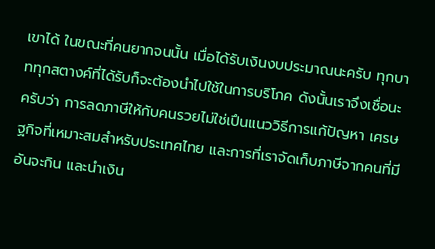เขาได้ ในขณะที่คนยากจนนั้น เมื่อได้รับเงินงบประมาณนะครับ ทุกบาททุกสตางค์ที่ได้รับก็จะต้องนําไปใช้ในการบริโภค ดังนั้นเราจึงเชื่อนะครับว่า การลดภาษีให้กับคนรวยไม่ใช่เปึนแนววิธีการแก้ปัญหา เศรษฐกิจที่เหมาะสมสําหรับประเทศไทย และการที่เราจัดเก็บภาษีจากคนที่มีอันจะกิน และนําเงิน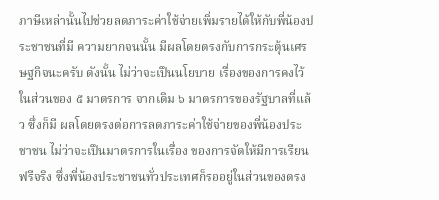ภาษีเหล่านั้นไปช่วยลดภาระค่าใช้จ่ายเพิ่มรายได้ให้กับพี่น้องประชาชนที่มี ความยากจนนั้น มีผลโดยตรงกับการกระตุ้นเศรษฐกิจนะครับ ดังนั้น ไม่ว่าจะเปึนนโยบาย เรื่องของการคงไว้ในส่วนของ ๕ มาตรการ จากเดิม ๖ มาตรการของรัฐบาลที่แล้ว ซึ่งก็มี ผลโดยตรงต่อการลดภาระค่าใช้จ่ายของพี่น้องประชาชน ไม่ว่าจะเปึนมาตรการในเรื่อง ของการจัดให้มีการเรียนฟรีจริง ซึ่งพี่น้องประชาชนทั่วประเทศก็รออยู่ในส่วนของตรง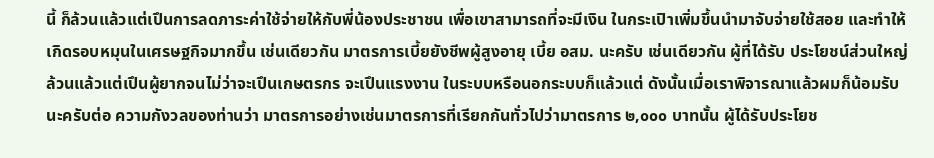นี้ ก็ล้วนแล้วแต่เปึนการลดภาระค่าใช้จ่ายให้กับพี่น้องประชาชน เพื่อเขาสามารถที่จะมีเงิน ในกระเปิาเพิ่มขึ้นนํามาจับจ่ายใช้สอย และทําให้เกิดรอบหมุนในเศรษฐกิจมากขึ้น เช่นเดียวกัน มาตรการเบี้ยยังชีพผู้สูงอายุ เบี้ย อสม. นะครับ เช่นเดียวกัน ผู้ที่ได้รับ ประโยชน์ส่วนใหญ่ล้วนแล้วแต่เปึนผู้ยากจนไม่ว่าจะเปึนเกษตรกร จะเปึนแรงงาน ในระบบหรือนอกระบบก็แล้วแต่ ดังนั้นเมื่อเราพิจารณาแล้วผมก็น้อมรับนะครับต่อ ความกังวลของท่านว่า มาตรการอย่างเช่นมาตรการที่เรียกกันทั่วไปว่ามาตรการ ๒,๐๐๐ บาทนั้น ผู้ได้รับประโยช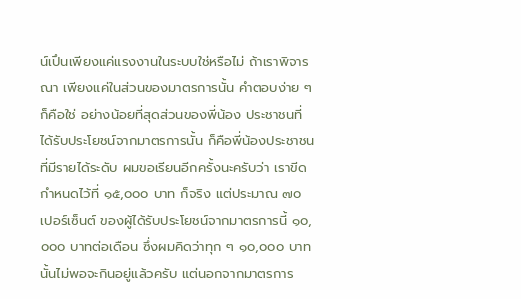น์เปึนเพียงแค่แรงงานในระบบใช่หรือไม่ ถ้าเราพิจารณา เพียงแค่ในส่วนของมาตรการนั้น คําตอบง่าย ๆ ก็คือใช่ อย่างน้อยที่สุดส่วนของพี่น้อง ประชาชนที่ได้รับประโยชน์จากมาตรการนั้น ก็คือพี่น้องประชาชนที่มีรายได้ระดับ ผมขอเรียนอีกครั้งนะครับว่า เราขีดกําหนดไว้ที่ ๑๕,๐๐๐ บาท ก็จริง แต่ประมาณ ๗๐ เปอร์เซ็นต์ ของผู้ได้รับประโยชน์จากมาตรการนี้ ๑๐,๐๐๐ บาทต่อเดือน ซึ่งผมคิดว่าทุก ๆ ๑๐,๐๐๐ บาทนั้นไม่พอจะกินอยู่แล้วครับ แต่นอกจากมาตรการ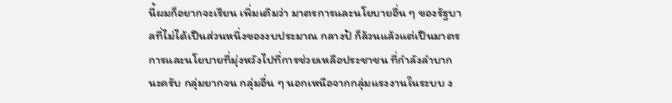นี้ผมก็อยากจะเรียน เพิ่มเติมว่า มาตรการและนโยบายอื่น ๆ ของรัฐบาลที่ไม่ได้เปึนส่วนหนึ่งของงบประมาณ กลางป้ ก็ล้วนแล้วแต่เปึนมาตรการและนโยบายที่มุ่งหวังไปที่การช่วยเหลือประชาชน ที่กําลังลําบากนะครับ กลุ่มยากจน กลุ่มอื่น ๆ นอกเหนือจากกลุ่มแรงงานในระบบ ง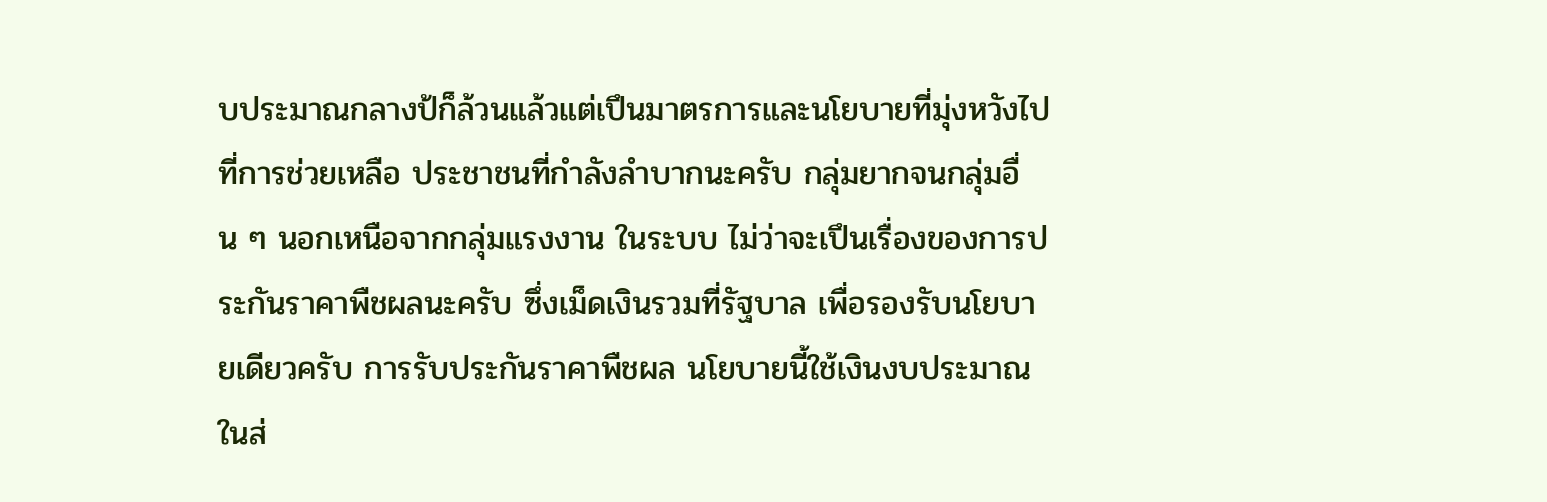บประมาณกลางป้ก็ล้วนแล้วแต่เปึนมาตรการและนโยบายที่มุ่งหวังไปที่การช่วยเหลือ ประชาชนที่กําลังลําบากนะครับ กลุ่มยากจนกลุ่มอื่น ๆ นอกเหนือจากกลุ่มแรงงาน ในระบบ ไม่ว่าจะเปึนเรื่องของการประกันราคาพืชผลนะครับ ซึ่งเม็ดเงินรวมที่รัฐบาล เพื่อรองรับนโยบายเดียวครับ การรับประกันราคาพืชผล นโยบายนี้ใช้เงินงบประมาณในส่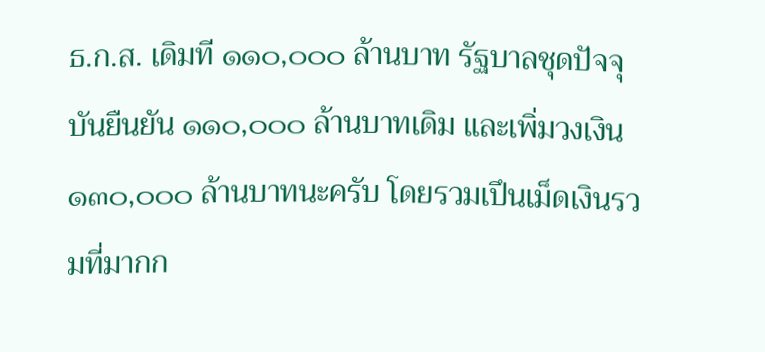ธ.ก.ส. เดิมที ๑๑๐,๐๐๐ ล้านบาท รัฐบาลชุดปัจจุบันยืนยัน ๑๑๐,๐๐๐ ล้านบาทเดิม และเพิ่มวงเงิน ๑๓๐,๐๐๐ ล้านบาทนะครับ โดยรวมเปึนเม็ดเงินรวมที่มากก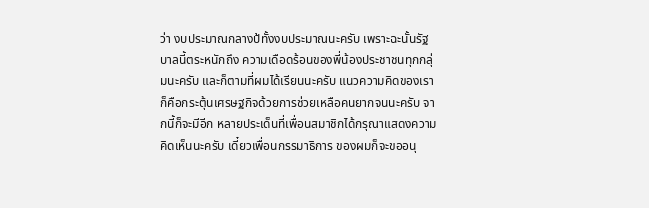ว่า งบประมาณกลางป้ทั้งงบประมาณนะครับ เพราะฉะนั้นรัฐบาลนี้ตระหนักถึง ความเดือดร้อนของพี่น้องประชาชนทุกกลุ่มนะครับ และก็ตามที่ผมได้เรียนนะครับ แนวความคิดของเราก็คือกระตุ้นเศรษฐกิจด้วยการช่วยเหลือคนยากจนนะครับ จากนี้ก็จะมีอีก หลายประเด็นที่เพื่อนสมาชิกได้กรุณาแสดงความคิดเห็นนะครับ เดี๋ยวเพื่อนกรรมาธิการ ของผมก็จะขออนุ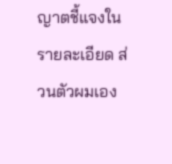ญาตชี้แจงในรายละเอียด ส่วนตัวผมเอง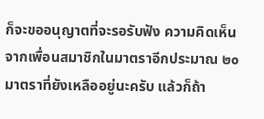ก็จะขออนุญาตที่จะรอรับฟัง ความคิดเห็นจากเพื่อนสมาชิกในมาตราอีกประมาณ ๒๐ มาตราที่ยังเหลืออยู่นะครับ แล้วก็ถ้า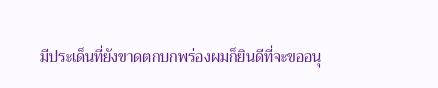มีประเด็นที่ยังขาดตกบกพร่องผมก็ยินดีที่จะขออนุ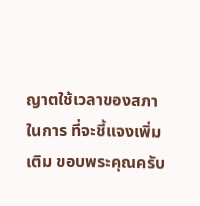ญาตใช้เวลาของสภาในการ ที่จะชี้แจงเพิ่มเติม ขอบพระคุณครับ